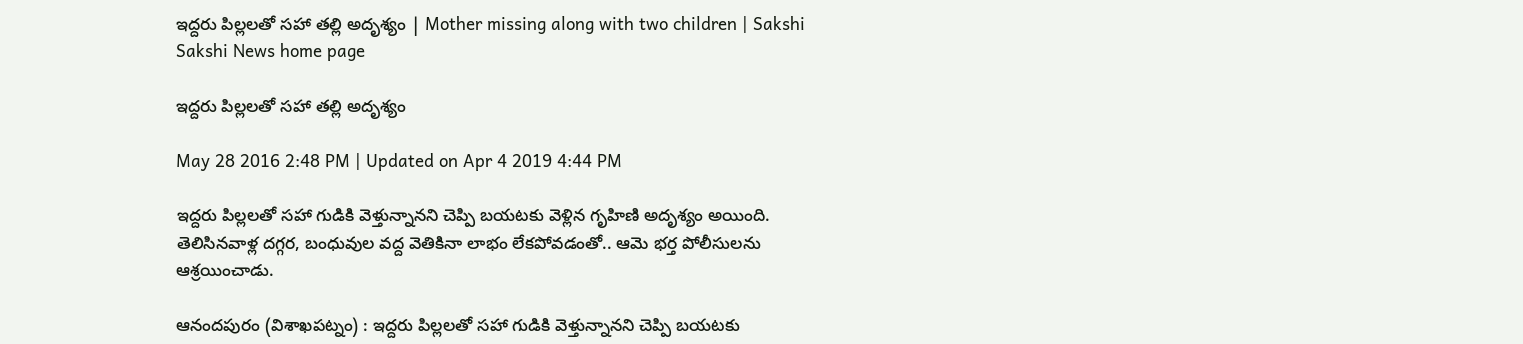ఇద్దరు పిల్లలతో సహా తల్లి అదృశ్యం | Mother missing along with two children | Sakshi
Sakshi News home page

ఇద్దరు పిల్లలతో సహా తల్లి అదృశ్యం

May 28 2016 2:48 PM | Updated on Apr 4 2019 4:44 PM

ఇద్దరు పిల్లలతో సహా గుడికి వెళ్తున్నానని చెప్పి బయటకు వెళ్లిన గృహిణి అదృశ్యం అయింది. తెలిసినవాళ్ల దగ్గర, బంధువుల వద్ద వెతికినా లాభం లేకపోవడంతో.. ఆమె భర్త పోలీసులను ఆశ్రయించాడు.

ఆనందపురం (విశాఖపట్నం) : ఇద్దరు పిల్లలతో సహా గుడికి వెళ్తున్నానని చెప్పి బయటకు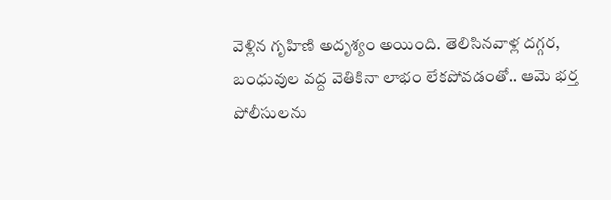వెళ్లిన గృహిణి అదృశ్యం అయింది. తెలిసినవాళ్ల దగ్గర, బంధువుల వద్ద వెతికినా లాభం లేకపోవడంతో.. ఆమె భర్త పోలీసులను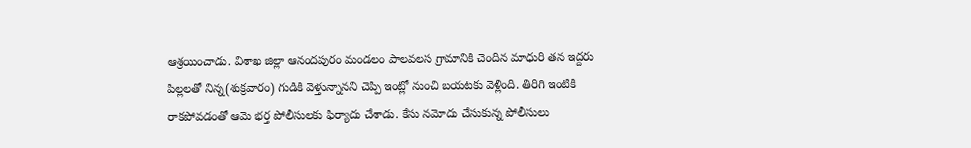ఆశ్రయించాడు. విశాఖ జిల్లా ఆనందపురం మండలం పాలవలస గ్రామానికి చెందిన మాధురి తన ఇద్దరు పిల్లలతో నిన్న(శుక్రవారం) గుడికి వెళ్తున్నానని చెప్పి ఇంట్లో నుంచి బయటకు వెళ్లింది. తిరిగి ఇంటికి రాకపోవడంతో ఆమె భర్త పోలీసులకు ఫిర్యాదు చేశాడు. కేసు నమోదు చేసుకున్న పోలీసులు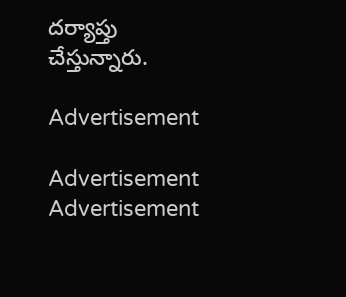దర్యాప్తు చేస్తున్నారు.

Advertisement

Advertisement
Advertisement